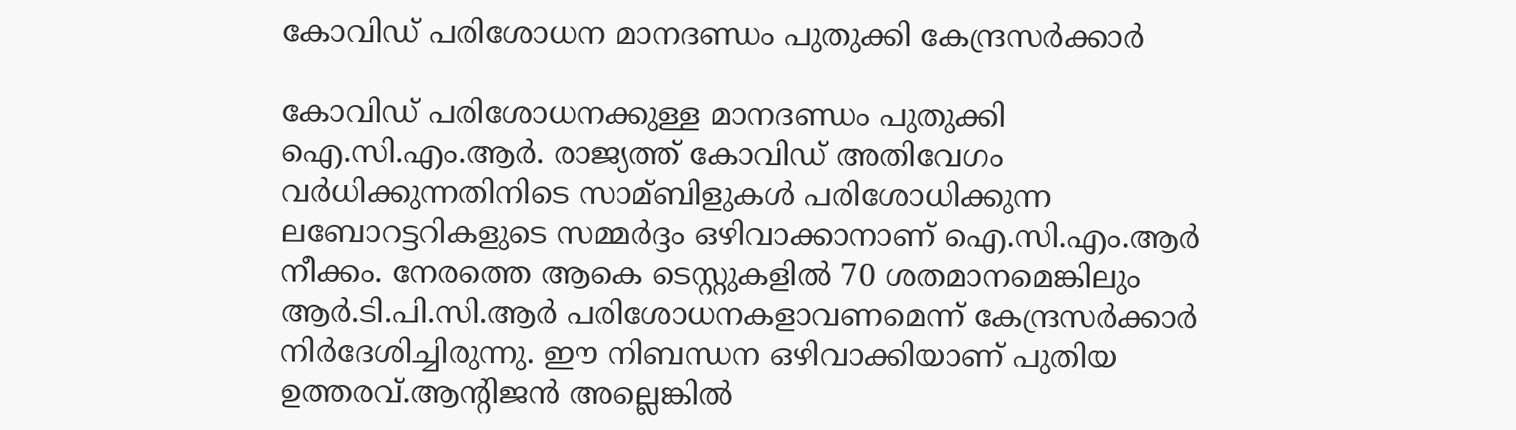കോവിഡ് പരിശോധന മാനദണ്ഡം പുതുക്കി കേന്ദ്രസർക്കാർ

കോവിഡ് പരിശോധനക്കുള്ള മാനദണ്ഡം പുതുക്കി ഐ.സി.എം.ആര്‍. രാജ്യത്ത് കോവിഡ് അതിവേഗം വര്‍ധിക്കുന്നതിനിടെ സാമ്ബിളുകള്‍ പരിശോധിക്കുന്ന ലബോറട്ടറികളുടെ സമ്മര്‍ദ്ദം ഒഴിവാക്കാനാണ് ഐ.സി.എം.ആര്‍ നീക്കം. നേരത്തെ ആകെ ടെസ്റ്റുകളില്‍ 70 ശതമാനമെങ്കിലും ആര്‍.ടി.പി.സി.ആര്‍ പരിശോധനകളാവണമെന്ന് കേന്ദ്രസര്‍ക്കാര്‍ നിര്‍ദേശിച്ചിരുന്നു. ഈ നിബന്ധന ഒഴിവാക്കിയാണ് പുതിയ ഉത്തരവ്.ആന്‍റിജന്‍ അല്ലെങ്കില്‍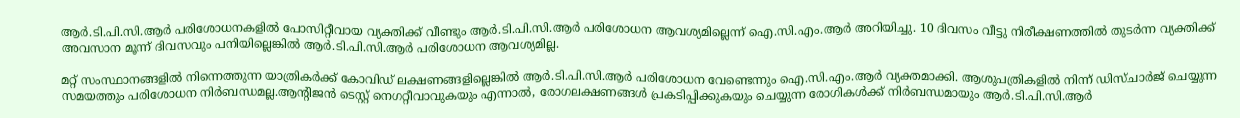ആര്‍.ടി.പി.സി.ആര്‍ പരിശോധനകളില്‍ പോസിറ്റീവായ വ്യക്തിക്ക് വീണ്ടും ആര്‍.ടി.പി.സി.ആര്‍ പരിശോധന ആവശ്യമില്ലെന്ന് ഐ.സി.എം.ആര്‍ അറിയിച്ചു. 10 ദിവസം വീട്ടു നിരീക്ഷണത്തില്‍ തുടര്‍ന്ന വ്യക്തിക്ക് അവസാന മൂന്ന് ദിവസവും പനിയില്ലെങ്കില്‍ ആര്‍.ടി.പി.സി.ആര്‍ പരിശോധന ആവശ്യമില്ല.

മറ്റ് സംസ്ഥാനങ്ങളില്‍ നിന്നെത്തുന്ന യാത്രികര്‍ക്ക് കോവിഡ് ലക്ഷണങ്ങളില്ലെങ്കില്‍ ആര്‍.ടി.പി.സി.ആര്‍ പരിശോധന വേണ്ടെന്നും ഐ.സി.എം.ആര്‍ വ്യക്തമാക്കി. ആശുപത്രികളില്‍ നിന്ന് ഡിസ്ചാര്‍ജ് ചെയ്യുന്ന സമയത്തും പരിശോധന നിര്‍ബന്ധമല്ല.ആന്‍റിജന്‍ ടെസ്റ്റ് നെഗറ്റീവാവുകയും എന്നാല്‍, രോഗലക്ഷണങ്ങള്‍ പ്രകടിപ്പിക്കുകയും ചെയ്യുന്ന രോഗികള്‍ക്ക് നിര്‍ബന്ധമായും ആര്‍.ടി.പി.സി.ആര്‍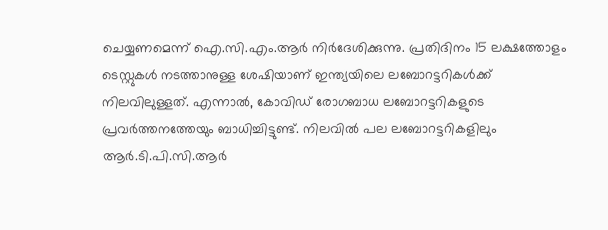ചെയ്യണമെന്ന് ഐ.സി.എം.ആര്‍ നിര്‍ദേശിക്കുന്നു. പ്രതിദിനം 15 ലക്ഷത്തോളം ടെസ്റ്റുകള്‍ നടത്താനുള്ള ശേഷിയാണ് ഇന്ത്യയിലെ ലബോറട്ടറികള്‍ക്ക് നിലവിലുള്ളത്. എന്നാല്‍, കോവിഡ് രോഗബാധ ലബോറട്ടറികളുടെ പ്രവര്‍ത്തനത്തേയും ബാധിച്ചിട്ടുണ്ട്. നിലവില്‍ പല ലബോറട്ടറികളിലും ആര്‍.ടി.പി.സി.ആര്‍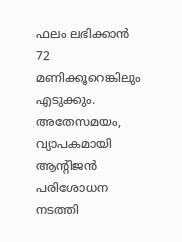ഫലം ലഭിക്കാന്‍ 72 മണിക്കൂറെങ്കിലും എടുക്കും. അതേസമയം, വ്യാപകമായി ആന്‍റിജന്‍ പരിശോധന നടത്തി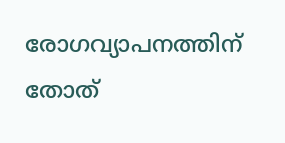രോഗവ്യാപനത്തിന് തോത്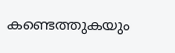കണ്ടെത്തുകയും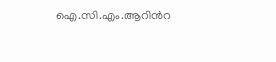ഐ.സി.എം.ആറിന്‍റ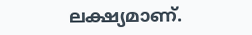ലക്ഷ്യമാണ്.